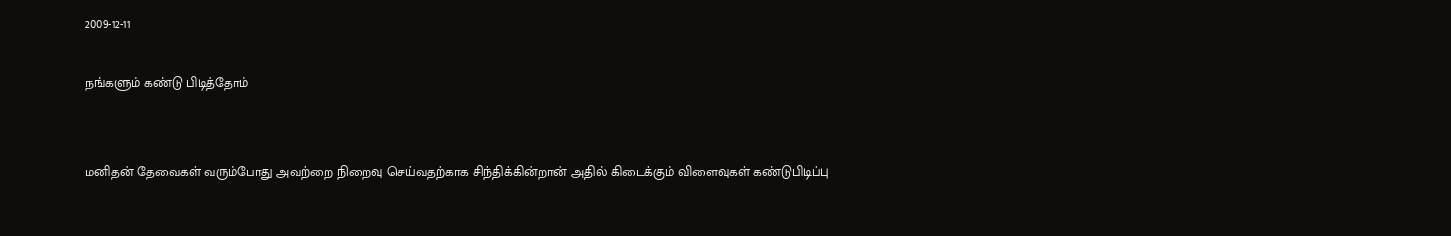2009-12-11

நங்களும் கண்டு பிடித்தோம்


மனிதன் தேவைகள் வரும்போது அவற்றை நிறைவு செய்வதற்காக சிந்திக்கின்றான் அதில் கிடைக்கும் விளைவுகள் கண்டுபிடிப்பு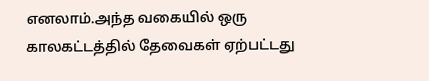எனலாம்.அந்த வகையில் ஒரு காலகட்டத்தில் தேவைகள் ஏற்பட்டது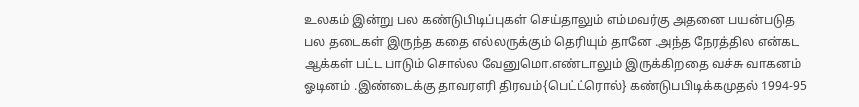உலகம் இன்று பல கண்டுபிடிப்புகள் செய்தாலும் எம்மவர்கு அதனை பயன்படுத பல தடைகள் இருந்த கதை எல்லருக்கும் தெரியும் தானே .அந்த நேரத்தில என்கட ஆக்கள் பட்ட பாடும் சொல்ல வேனுமொ.எண்டாலும் இருக்கிறதை வச்சு வாகனம் ஓடினம் .இண்டைக்கு தாவரஎரி திரவம்{பெட்ட்ரொல்} கண்டுபபிடிக்கமுதல் 1994-95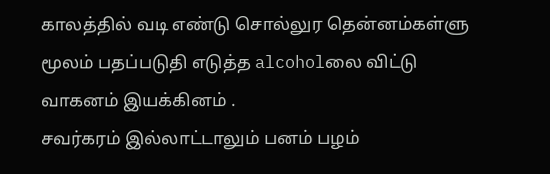காலத்தில் வடி எண்டு சொல்லுர தென்னம்கள்ளு மூலம் பதப்படுதி எடுத்த alcoholலை விட்டு வாகனம் இயக்கினம் .
சவர்கரம் இல்லாட்டாலும் பனம் பழம்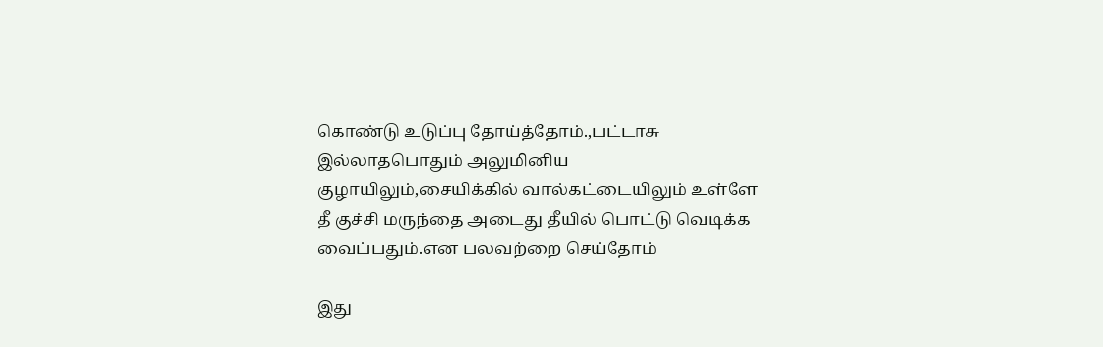கொண்டு உடுப்பு தோய்த்தோம்.,பட்டாசு இல்லாதபொதும் அலுமினிய குழாயிலும்,சையிக்கில் வால்கட்டையிலும் உள்ளே தீ குச்சி மருந்தை அடைது தீயில் பொட்டு வெடிக்க வைப்பதும்.என பலவற்றை செய்தோம்

இது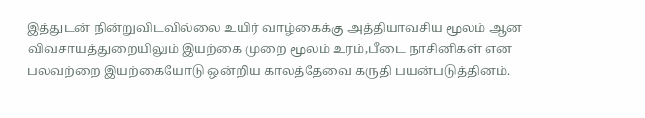இத்துடன் நின்றுவிடவில்லை உயிர் வாழ்கைக்கு அத்தியாவசிய மூலம் ஆன விவசாயத்துறையிலும் இயற்கை முறை மூலம் உரம்,பீடை நாசினிகள் என பலவற்றை இயற்கையோடு ஒன்றிய காலத்தேவை கருதி பயன்படுத்தினம்.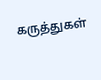கருத்துகள்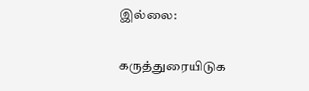இல்லை:

கருத்துரையிடுக